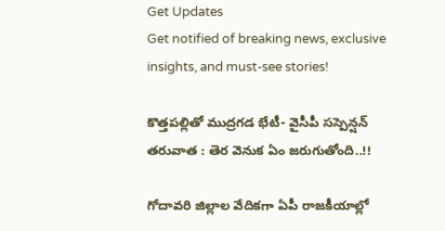Get Updates
Get notified of breaking news, exclusive insights, and must-see stories!

కొత్తపల్లితో ముద్రగడ భేటీ- వైసీపీ సస్పెన్షన్ తరువాత : తెర వెనుక ఏం జరుగుతోంది..!!

గోదావరి జిల్లాల వేదికగా ఏపీ రాజకీయాల్లో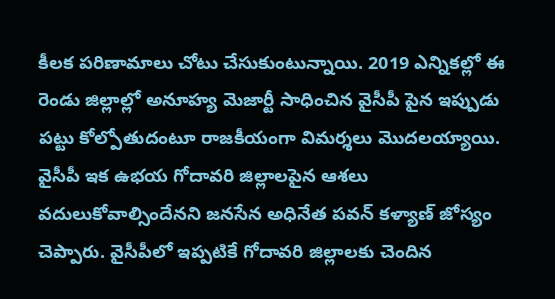కీలక పరిణామాలు చోటు చేసుకుంటున్నాయి. 2019 ఎన్నికల్లో ఈ రెండు జిల్లాల్లో అనూహ్య మెజార్టీ సాధించిన వైసీపీ పైన ఇప్పుడు పట్టు కోల్పోతుదంటూ రాజకీయంగా విమర్శలు మొదలయ్యాయి. వైసీపీ ఇక ఉభయ గోదావరి జిల్లాలపైన ఆశలు వదులుకోవాల్సిందేనని జనసేన అధినేత పవన్ కళ్యాణ్ జోస్యం చెప్పారు. వైసీపీలో ఇప్పటికే గోదావరి జిల్లాలకు చెందిన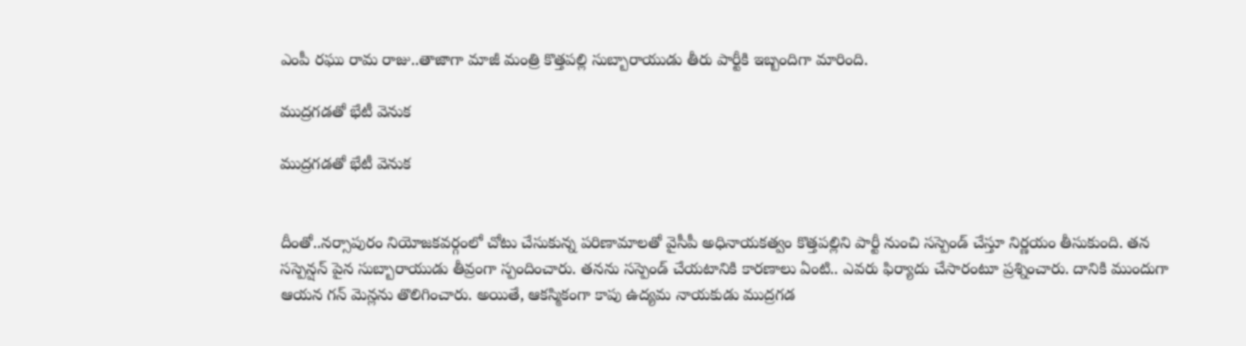ఎంపీ రఘు రామ రాజు..తాజాగా మాజీ మంత్రి కొత్తపల్లి సుబ్బారాయుడు తీరు పార్టీకి ఇబ్బందిగా మారింది.

ముద్రగడతో భేటీ వెనుక

ముద్రగడతో భేటీ వెనుక


దీంతో..నర్సాపురం నియోజకవర్గంలో చోటు చేసుకున్న పరిణామాలతో వైసీపీ అధినాయకత్వం కొత్తపల్లిని పార్టీ నుంచి సస్పెండ్ చేస్తూ నిర్ణయం తీసుకుంది. తన సస్పెన్షన్ పైన సుబ్బారాయుడు తీవ్రంగా స్పందించారు. తనను సస్పెండ్ చేయటానికి కారణాలు ఏంటి.. ఎవరు ఫిర్యాదు చేసారంటూ ప్రశ్నించారు. దానికి ముందుగా ఆయన గన్ మెన్లను తొలిగించారు. అయితే, ఆకస్మికంగా కాపు ఉద్యమ నాయకుడు ముద్రగడ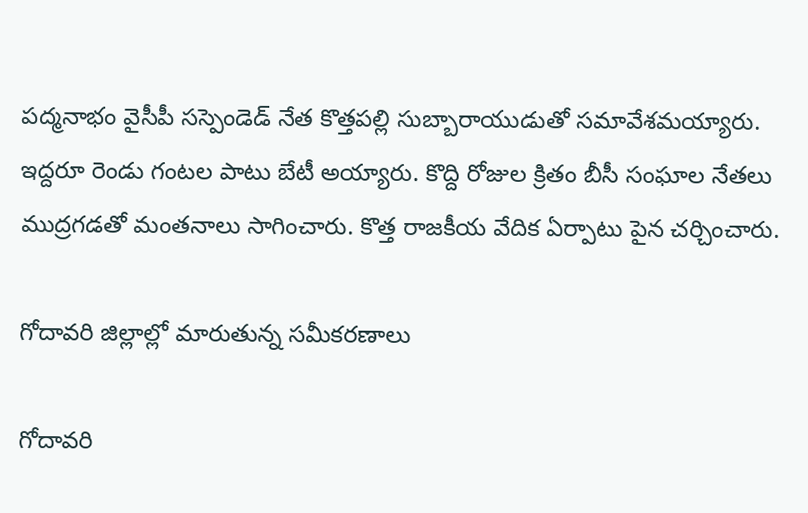పద్మనాభం వైసీపీ సస్పెండెడ్ నేత కొత్తపల్లి సుబ్బారాయుడుతో సమావేశమయ్యారు. ఇద్దరూ రెండు గంటల పాటు బేటీ అయ్యారు. కొద్ది రోజుల క్రితం బీసీ సంఘాల నేతలు ముద్రగడతో మంతనాలు సాగించారు. కొత్త రాజకీయ వేదిక ఏర్పాటు పైన చర్చించారు.

గోదావరి జిల్లాల్లో మారుతున్న సమీకరణాలు

గోదావరి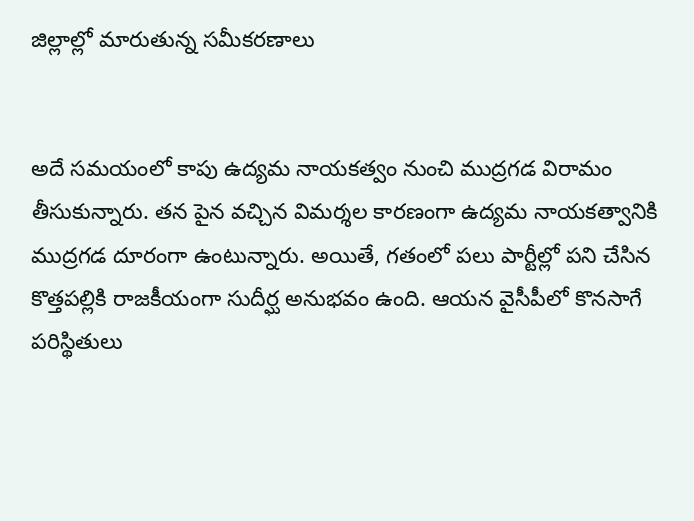జిల్లాల్లో మారుతున్న సమీకరణాలు


అదే సమయంలో కాపు ఉద్యమ నాయకత్వం నుంచి ముద్రగడ విరామం తీసుకున్నారు. తన పైన వచ్చిన విమర్శల కారణంగా ఉద్యమ నాయకత్వానికి ముద్రగడ దూరంగా ఉంటున్నారు. అయితే, గతంలో పలు పార్టీల్లో పని చేసిన కొత్తపల్లికి రాజకీయంగా సుదీర్ఘ అనుభవం ఉంది. ఆయన వైసీపీలో కొనసాగే పరిస్థితులు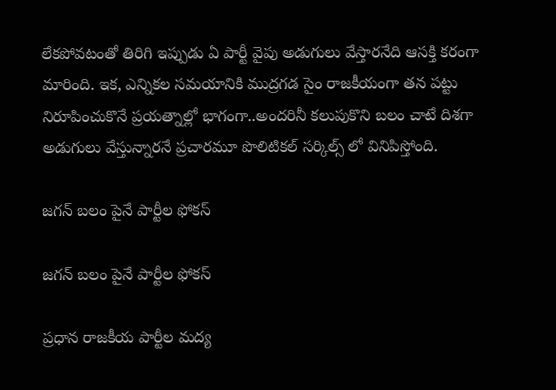లేకపోవటంతో తిరిగి ఇప్పుడు ఏ పార్టీ వైపు అడుగులు వేస్తారనేది ఆసక్తి కరంగా మారింది. ఇక, ఎన్నికల సమయానికి ముద్రగడ సైం రాజకీయంగా తన పట్టు నిరూపించుకొనే ప్రయత్నాల్లో భాగంగా..అందరినీ కలుపుకొని బలం చాటే దిశగా అడుగులు వేస్తున్నారనే ప్రచారమూ పొలిటికల్ సర్కిల్స్ లో వినిపిస్తోంది.

జగన్ బలం పైనే పార్టీల ఫోకస్

జగన్ బలం పైనే పార్టీల ఫోకస్

ప్రధాన రాజకీయ పార్టీల మద్య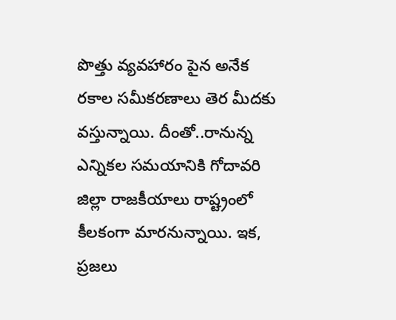పొత్తు వ్యవహారం పైన అనేక రకాల సమీకరణాలు తెర మీదకు వస్తున్నాయి. దీంతో..రానున్న ఎన్నికల సమయానికి గోదావరి జిల్లా రాజకీయాలు రాష్ట్రంలో కీలకంగా మారనున్నాయి. ఇక, ప్రజలు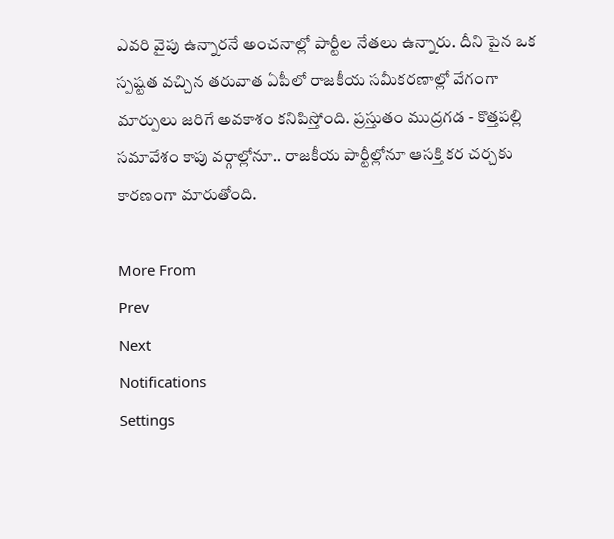ఎవరి వైపు ఉన్నారనే అంచనాల్లో పార్టీల నేతలు ఉన్నారు. దీని పైన ఒక స్పష్టత వచ్చిన తరువాత ఏపీలో రాజకీయ సమీకరణాల్లో వేగంగా మార్పులు జరిగే అవకాశం కనిపిస్తోంది. ప్రస్తుతం ముద్రగడ - కొత్తపల్లి సమావేశం కాపు వర్గాల్లోనూ.. రాజకీయ పార్టీల్లోనూ ఆసక్తి కర చర్చకు కారణంగా మారుతోంది.

More From
Prev
Next
Notifications
Settings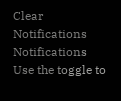Clear Notifications
Notifications
Use the toggle to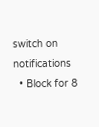switch on notifications
  • Block for 8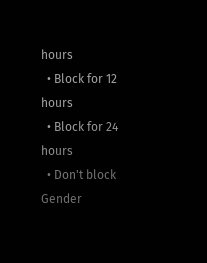hours
  • Block for 12 hours
  • Block for 24 hours
  • Don't block
Gender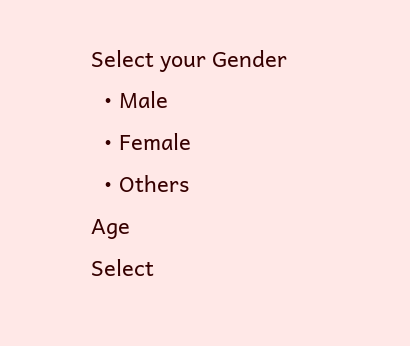Select your Gender
  • Male
  • Female
  • Others
Age
Select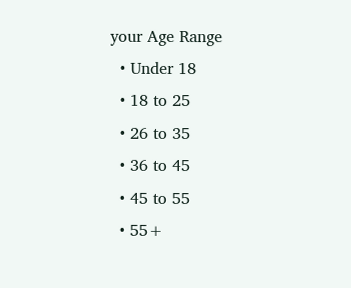your Age Range
  • Under 18
  • 18 to 25
  • 26 to 35
  • 36 to 45
  • 45 to 55
  • 55+